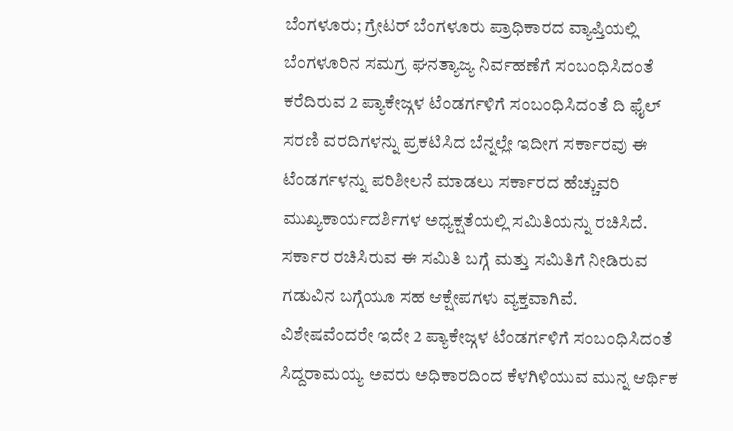ಬೆಂಗಳೂರು; ಗ್ರೇಟರ್ ಬೆಂಗಳೂರು ಪ್ರಾಧಿಕಾರದ ವ್ಯಾಪ್ತಿಯಲ್ಲಿ ಬೆಂಗಳೂರಿನ ಸಮಗ್ರ ಘನತ್ಯಾಜ್ಯ ನಿರ್ವಹಣೆಗೆ ಸಂಬಂಧಿಸಿದಂತೆ ಕರೆದಿರುವ 2 ಪ್ಯಾಕೇಜ್ಗಳ ಟೆಂಡರ್ಗಳಿಗೆ ಸಂಬಂಧಿಸಿದಂತೆ ದಿ ಫೈಲ್ ಸರಣಿ ವರದಿಗಳನ್ನು ಪ್ರಕಟಿಸಿದ ಬೆನ್ನಲ್ಲೇ ಇದೀಗ ಸರ್ಕಾರವು ಈ ಟೆಂಡರ್ಗಳನ್ನು ಪರಿಶೀಲನೆ ಮಾಡಲು ಸರ್ಕಾರದ ಹೆಚ್ಚುವರಿ ಮುಖ್ಯಕಾರ್ಯದರ್ಶಿಗಳ ಅಧ್ಯಕ್ಷತೆಯಲ್ಲಿ ಸಮಿತಿಯನ್ನು ರಚಿಸಿದೆ. ಸರ್ಕಾರ ರಚಿಸಿರುವ ಈ ಸಮಿತಿ ಬಗ್ಗೆ ಮತ್ತು ಸಮಿತಿಗೆ ನೀಡಿರುವ ಗಡುವಿನ ಬಗ್ಗೆಯೂ ಸಹ ಆಕ್ಷೇಪಗಳು ವ್ಯಕ್ತವಾಗಿವೆ.
ವಿಶೇಷವೆಂದರೇ ಇದೇ 2 ಪ್ಯಾಕೇಜ್ಗಳ ಟೆಂಡರ್ಗಳಿಗೆ ಸಂಬಂಧಿಸಿದಂತೆ ಸಿದ್ದರಾಮಯ್ಯ ಅವರು ಅಧಿಕಾರದಿಂದ ಕೆಳಗಿಳಿಯುವ ಮುನ್ನ ಆರ್ಥಿಕ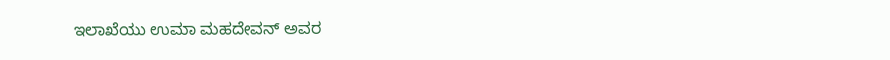ಇಲಾಖೆಯು ಉಮಾ ಮಹದೇವನ್ ಅವರ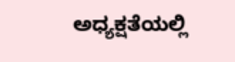ಅಧ್ಯಕ್ಷತೆಯಲ್ಲಿ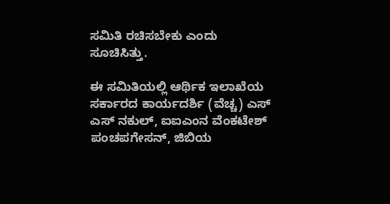ಸಮಿತಿ ರಚಿಸಬೇಕು ಎಂದು ಸೂಚಿಸಿತ್ತು.

ಈ ಸಮಿತಿಯಲ್ಲಿ ಆರ್ಥಿಕ ಇಲಾಖೆಯ ಸರ್ಕಾರದ ಕಾರ್ಯದರ್ಶಿ (ವೆಚ್ಚ) ಎಸ್ ಎಸ್ ನಕುಲ್, ಐಐಎಂನ ವೆಂಕಟೇಶ್ ಪಂಚಪಗೇಸನ್, ಜಿಬಿಯ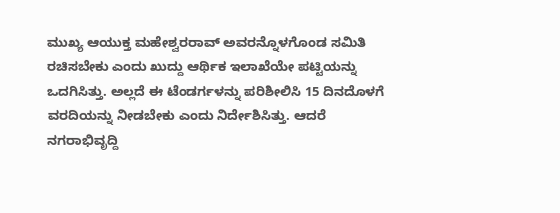ಮುಖ್ಯ ಆಯುಕ್ತ ಮಹೇಶ್ವರರಾವ್ ಅವರನ್ನೊಳಗೊಂಡ ಸಮಿತಿ ರಚಿಸಬೇಕು ಎಂದು ಖುದ್ದು ಆರ್ಥಿಕ ಇಲಾಖೆಯೇ ಪಟ್ಟಿಯನ್ನು ಒದಗಿಸಿತ್ತು. ಅಲ್ಲದೆ ಈ ಟೆಂಡರ್ಗಳನ್ನು ಪರಿಶೀಲಿಸಿ 15 ದಿನದೊಳಗೆ ವರದಿಯನ್ನು ನೀಡಬೇಕು ಎಂದು ನಿರ್ದೇಶಿಸಿತ್ತು. ಆದರೆ ನಗರಾಭಿವೃದ್ದಿ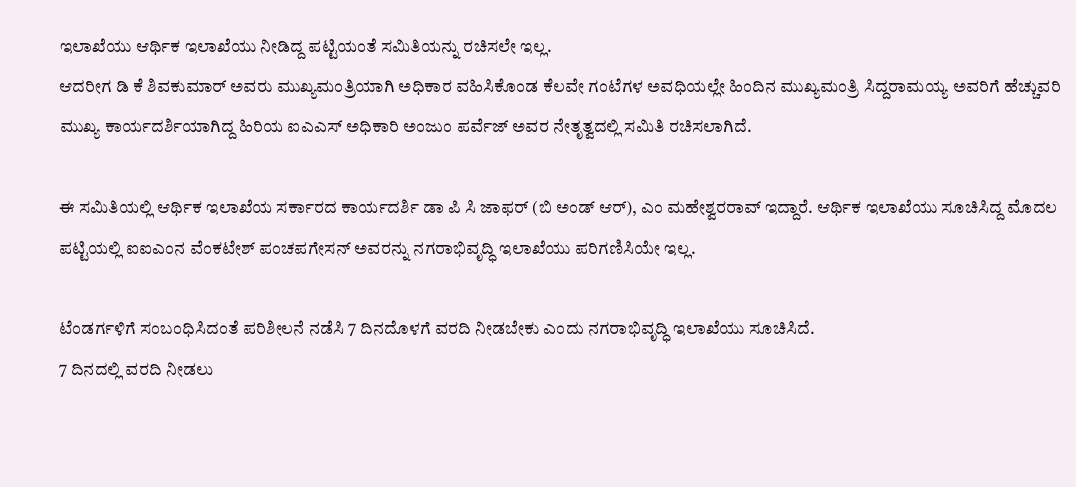ಇಲಾಖೆಯು ಆರ್ಥಿಕ ಇಲಾಖೆಯು ನೀಡಿದ್ದ ಪಟ್ಟಿಯಂತೆ ಸಮಿತಿಯನ್ನು ರಚಿಸಲೇ ಇಲ್ಲ.
ಆದರೀಗ ಡಿ ಕೆ ಶಿವಕುಮಾರ್ ಅವರು ಮುಖ್ಯಮಂತ್ರಿಯಾಗಿ ಅಧಿಕಾರ ವಹಿಸಿಕೊಂಡ ಕೆಲವೇ ಗಂಟೆಗಳ ಅವಧಿಯಲ್ಲೇ ಹಿಂದಿನ ಮುಖ್ಯಮಂತ್ರಿ ಸಿದ್ದರಾಮಯ್ಯ ಅವರಿಗೆ ಹೆಚ್ಚುವರಿ ಮುಖ್ಯ ಕಾರ್ಯದರ್ಶಿಯಾಗಿದ್ದ ಹಿರಿಯ ಐಎಎಸ್ ಅಧಿಕಾರಿ ಅಂಜುಂ ಪರ್ವೆಜ್ ಅವರ ನೇತೃತ್ವದಲ್ಲಿ ಸಮಿತಿ ರಚಿಸಲಾಗಿದೆ.

ಈ ಸಮಿತಿಯಲ್ಲಿ ಆರ್ಥಿಕ ಇಲಾಖೆಯ ಸರ್ಕಾರದ ಕಾರ್ಯದರ್ಶಿ ಡಾ ಪಿ ಸಿ ಜಾಫರ್ (ಬಿ ಅಂಡ್ ಆರ್), ಎಂ ಮಹೇಶ್ವರರಾವ್ ಇದ್ದಾರೆ. ಆರ್ಥಿಕ ಇಲಾಖೆಯು ಸೂಚಿಸಿದ್ದ ಮೊದಲ ಪಟ್ಟಿಯಲ್ಲಿ ಐಐಎಂನ ವೆಂಕಟೇಶ್ ಪಂಚಪಗೇಸನ್ ಅವರನ್ನು ನಗರಾಭಿವೃದ್ಧಿ ಇಲಾಖೆಯು ಪರಿಗಣಿಸಿಯೇ ಇಲ್ಲ.

ಟೆಂಡರ್ಗಳಿಗೆ ಸಂಬಂಧಿಸಿದಂತೆ ಪರಿಶೀಲನೆ ನಡೆಸಿ 7 ದಿನದೊಳಗೆ ವರದಿ ನೀಡಬೇಕು ಎಂದು ನಗರಾಭಿವೃದ್ಧಿ ಇಲಾಖೆಯು ಸೂಚಿಸಿದೆ.
7 ದಿನದಲ್ಲಿ ವರದಿ ನೀಡಲು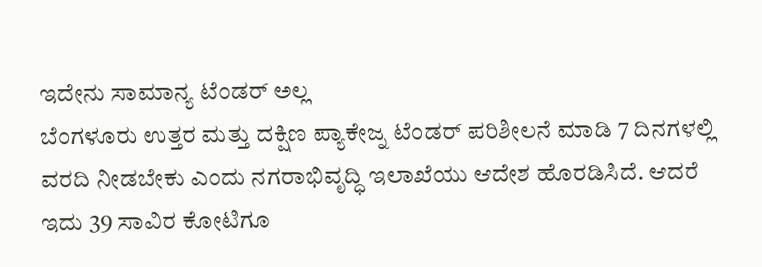ಇದೇನು ಸಾಮಾನ್ಯ ಟೆಂಡರ್ ಅಲ್ಲ
ಬೆಂಗಳೂರು ಉತ್ತರ ಮತ್ತು ದಕ್ಷಿಣ ಪ್ಯಾಕೇಜ್ನ ಟೆಂಡರ್ ಪರಿಶೀಲನೆ ಮಾಡಿ 7 ದಿನಗಳಲ್ಲಿ ವರದಿ ನೀಡಬೇಕು ಎಂದು ನಗರಾಭಿವೃದ್ಧಿ ಇಲಾಖೆಯು ಆದೇಶ ಹೊರಡಿಸಿದೆ. ಆದರೆ ಇದು 39 ಸಾವಿರ ಕೋಟಿಗೂ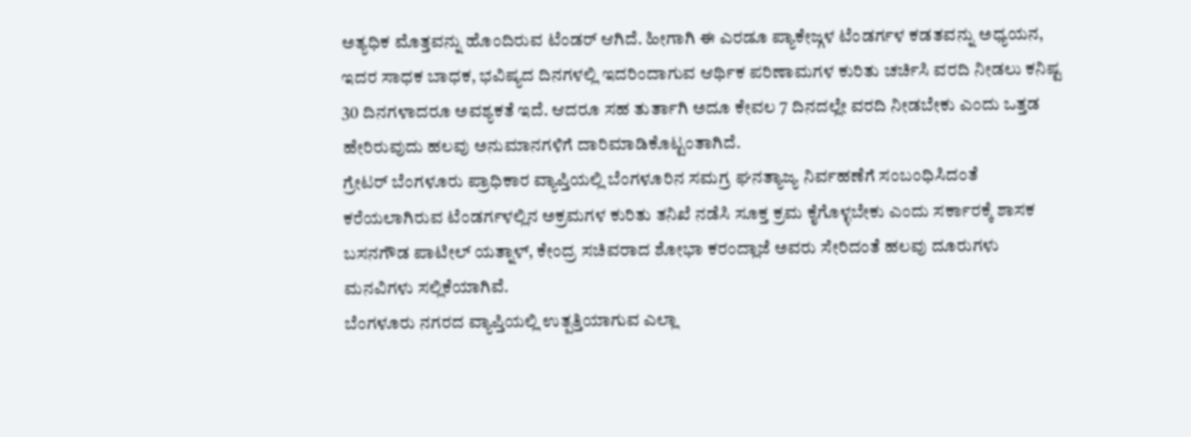ಅತ್ಯಧಿಕ ಮೊತ್ತವನ್ನು ಹೊಂದಿರುವ ಟೆಂಡರ್ ಆಗಿದೆ. ಹೀಗಾಗಿ ಈ ಎರಡೂ ಪ್ಯಾಕೇಜ್ಗಳ ಟೆಂಡರ್ಗಳ ಕಡತವನ್ನು ಅಧ್ಯಯನ, ಇದರ ಸಾಧಕ ಬಾಧಕ, ಭವಿಷ್ಯದ ದಿನಗಳಲ್ಲಿ ಇದರಿಂದಾಗುವ ಆರ್ಥಿಕ ಪರಿಣಾಮಗಳ ಕುರಿತು ಚರ್ಚಿಸಿ ವರದಿ ನೀಡಲು ಕನಿಷ್ಟ 30 ದಿನಗಳಾದರೂ ಅವಶ್ಯಕತೆ ಇದೆ. ಆದರೂ ಸಹ ತುರ್ತಾಗಿ ಅದೂ ಕೇವಲ 7 ದಿನದಲ್ಲೇ ವರದಿ ನೀಡಬೇಕು ಎಂದು ಒತ್ತಡ ಹೇರಿರುವುದು ಹಲವು ಅನುಮಾನಗಳಿಗೆ ದಾರಿಮಾಡಿಕೊಟ್ಟಂತಾಗಿದೆ.
ಗ್ರೇಟರ್ ಬೆಂಗಳೂರು ಪ್ರಾಧಿಕಾರ ವ್ಯಾಪ್ತಿಯಲ್ಲಿ ಬೆಂಗಳೂರಿನ ಸಮಗ್ರ ಘನತ್ಯಾಜ್ಯ ನಿರ್ವಹಣೆಗೆ ಸಂಬಂಧಿಸಿದಂತೆ ಕರೆಯಲಾಗಿರುವ ಟೆಂಡರ್ಗಳಲ್ಲಿನ ಅಕ್ರಮಗಳ ಕುರಿತು ತನಿಖೆ ನಡೆಸಿ ಸೂಕ್ತ ಕ್ರಮ ಕೈಗೊಳ್ಳಬೇಕು ಎಂದು ಸರ್ಕಾರಕ್ಕೆ ಶಾಸಕ ಬಸನಗೌಡ ಪಾಟೀಲ್ ಯತ್ನಾಳ್, ಕೇಂದ್ರ ಸಚಿವರಾದ ಶೋಭಾ ಕರಂದ್ಲಾಜೆ ಅವರು ಸೇರಿದಂತೆ ಹಲವು ದೂರುಗಳು ಮನವಿಗಳು ಸಲ್ಲಿಕೆಯಾಗಿವೆ.
ಬೆಂಗಳೂರು ನಗರದ ವ್ಯಾಪ್ತಿಯಲ್ಲಿ ಉತ್ಪತ್ತಿಯಾಗುವ ಎಲ್ಲಾ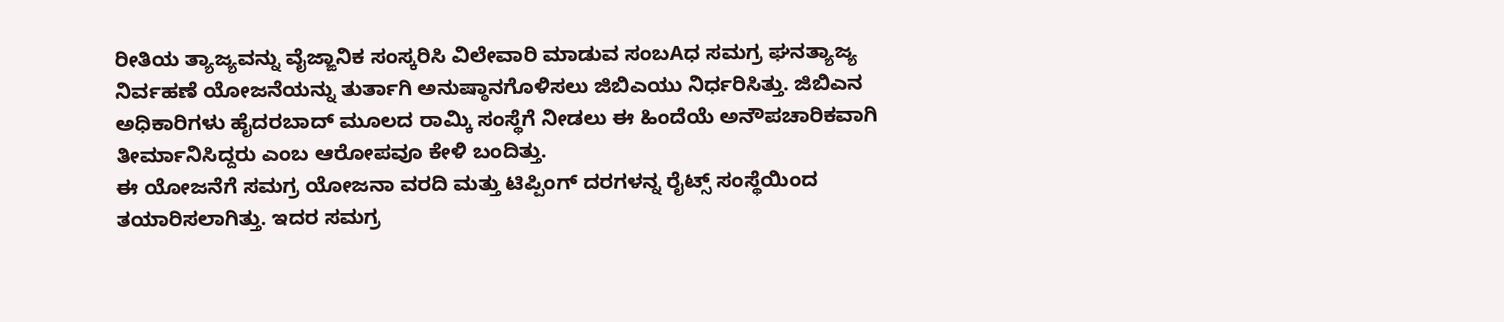ರೀತಿಯ ತ್ಯಾಜ್ಯವನ್ನು ವೈಜ್ಙಾನಿಕ ಸಂಸ್ಕರಿಸಿ ವಿಲೇವಾರಿ ಮಾಡುವ ಸಂಬAಧ ಸಮಗ್ರ ಘನತ್ಯಾಜ್ಯ ನಿರ್ವಹಣೆ ಯೋಜನೆಯನ್ನು ತುರ್ತಾಗಿ ಅನುಷ್ಠಾನಗೊಳಿಸಲು ಜಿಬಿಎಯು ನಿರ್ಧರಿಸಿತ್ತು. ಜಿಬಿಎನ ಅಧಿಕಾರಿಗಳು ಹೈದರಬಾದ್ ಮೂಲದ ರಾಮ್ಕಿ ಸಂಸ್ಥೆಗೆ ನೀಡಲು ಈ ಹಿಂದೆಯೆ ಅನೌಪಚಾರಿಕವಾಗಿ ತೀರ್ಮಾನಿಸಿದ್ದರು ಎಂಬ ಆರೋಪವೂ ಕೇಳಿ ಬಂದಿತ್ತು.
ಈ ಯೋಜನೆಗೆ ಸಮಗ್ರ ಯೋಜನಾ ವರದಿ ಮತ್ತು ಟಿಪ್ಪಿಂಗ್ ದರಗಳನ್ನ ರೈಟ್ಸ್ ಸಂಸ್ಥೆಯಿಂದ ತಯಾರಿಸಲಾಗಿತ್ತು. ಇದರ ಸಮಗ್ರ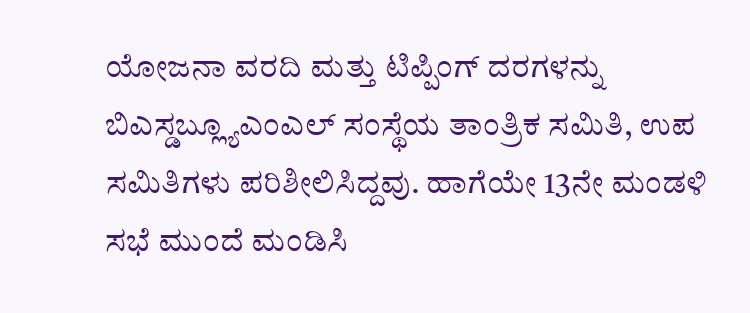ಯೋಜನಾ ವರದಿ ಮತ್ತು ಟಿಪ್ಪಿಂಗ್ ದರಗಳನ್ನು ಬಿಎಸ್ಡಬ್ಲ್ಯೂಎಂಎಲ್ ಸಂಸ್ಥೆಯ ತಾಂತ್ರಿಕ ಸಮಿತಿ, ಉಪ ಸಮಿತಿಗಳು ಪರಿಶೀಲಿಸಿದ್ದವು. ಹಾಗೆಯೇ 13ನೇ ಮಂಡಳಿ ಸಭೆ ಮುಂದೆ ಮಂಡಿಸಿ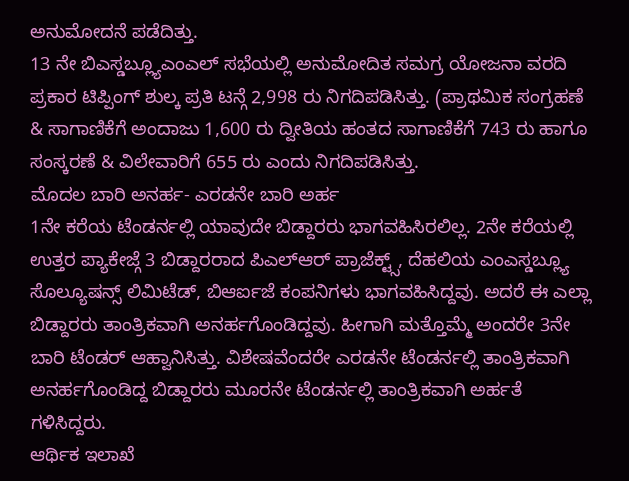ಅನುಮೋದನೆ ಪಡೆದಿತ್ತು.
13 ನೇ ಬಿಎಸ್ಡಬ್ಲ್ಯೂಎಂಎಲ್ ಸಭೆಯಲ್ಲಿ ಅನುಮೋದಿತ ಸಮಗ್ರ ಯೋಜನಾ ವರದಿ ಪ್ರಕಾರ ಟಿಪ್ಪಿಂಗ್ ಶುಲ್ಕ ಪ್ರತಿ ಟನ್ಗೆ 2,998 ರು ನಿಗದಿಪಡಿಸಿತ್ತು. (ಪ್ರಾಥಮಿಕ ಸಂಗ್ರಹಣೆ & ಸಾಗಾಣಿಕೆಗೆ ಅಂದಾಜು 1,600 ರು ದ್ವೀತಿಯ ಹಂತದ ಸಾಗಾಣಿಕೆಗೆ 743 ರು ಹಾಗೂ ಸಂಸ್ಕರಣೆ & ವಿಲೇವಾರಿಗೆ 655 ರು ಎಂದು ನಿಗದಿಪಡಿಸಿತ್ತು.
ಮೊದಲ ಬಾರಿ ಅನರ್ಹ- ಎರಡನೇ ಬಾರಿ ಅರ್ಹ
1ನೇ ಕರೆಯ ಟೆಂಡರ್ನಲ್ಲಿ ಯಾವುದೇ ಬಿಡ್ದಾರರು ಭಾಗವಹಿಸಿರಲಿಲ್ಲ. 2ನೇ ಕರೆಯಲ್ಲಿ ಉತ್ತರ ಪ್ಯಾಕೇಜ್ಗೆ 3 ಬಿಡ್ದಾರರಾದ ಪಿಎಲ್ಆರ್ ಪ್ರಾಜೆಕ್ಟ್ಸ್, ದೆಹಲಿಯ ಎಂಎಸ್ಡಬ್ಲ್ಯೂ ಸೊಲ್ಯೂಷನ್ಸ್ ಲಿಮಿಟೆಡ್, ಬಿಆರ್ಐಜೆ ಕಂಪನಿಗಳು ಭಾಗವಹಿಸಿದ್ದವು. ಅದರೆ ಈ ಎಲ್ಲಾ ಬಿಡ್ದಾರರು ತಾಂತ್ರಿಕವಾಗಿ ಅನರ್ಹಗೊಂಡಿದ್ದವು. ಹೀಗಾಗಿ ಮತ್ತೊಮ್ಮೆ ಅಂದರೇ 3ನೇ ಬಾರಿ ಟೆಂಡರ್ ಆಹ್ವಾನಿಸಿತ್ತು. ವಿಶೇಷವೆಂದರೇ ಎರಡನೇ ಟೆಂಡರ್ನಲ್ಲಿ ತಾಂತ್ರಿಕವಾಗಿ ಅನರ್ಹಗೊಂಡಿದ್ದ ಬಿಡ್ದಾರರು ಮೂರನೇ ಟೆಂಡರ್ನಲ್ಲಿ ತಾಂತ್ರಿಕವಾಗಿ ಅರ್ಹತೆ ಗಳಿಸಿದ್ದರು.
ಆರ್ಥಿಕ ಇಲಾಖೆ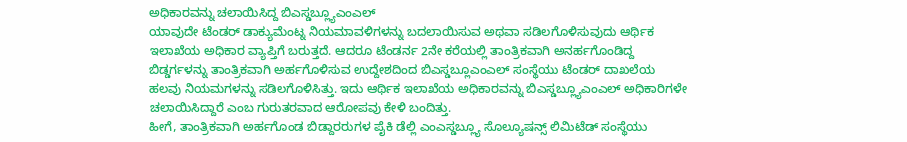ಅಧಿಕಾರವನ್ನು ಚಲಾಯಿಸಿದ್ದ ಬಿಎಸ್ಡಬ್ಲ್ಯೂಎಂಎಲ್
ಯಾವುದೇ ಟೆಂಡರ್ ಡಾಕ್ಯುಮೆಂಟ್ನ ನಿಯಮಾವಳಿಗಳನ್ನು ಬದಲಾಯಿಸುವ ಅಥವಾ ಸಡಿಲಗೊಳಿಸುವುದು ಆರ್ಥಿಕ ಇಲಾಖೆಯ ಅಧಿಕಾರ ವ್ಯಾಪ್ತಿಗೆ ಬರುತ್ತದೆ. ಆದರೂ ಟೆಂಡರ್ನ 2ನೇ ಕರೆಯಲ್ಲಿ ತಾಂತ್ರಿಕವಾಗಿ ಅನರ್ಹಗೊಂಡಿದ್ದ ಬಿಡ್ಡರ್ಗಳನ್ನು ತಾಂತ್ರಿಕವಾಗಿ ಅರ್ಹಗೊಳಿಸುವ ಉದ್ದೇಶದಿಂದ ಬಿಎಸ್ಡಬ್ಲೂಎಂಎಲ್ ಸಂಸ್ಥೆಯು ಟೆಂಡರ್ ದಾಖಲೆಯ ಹಲವು ನಿಯಮಗಳನ್ನು ಸಡಿಲಗೊಳಿಸಿತ್ತು. ಇದು ಆರ್ಥಿಕ ಇಲಾಖೆಯ ಅಧಿಕಾರವನ್ನು ಬಿಎಸ್ಡಬ್ಲ್ಯೂಎಂಎಲ್ ಅಧಿಕಾರಿಗಳೇ ಚಲಾಯಿಸಿದ್ದಾರೆ ಎಂಬ ಗುರುತರವಾದ ಆರೋಪವು ಕೇಳಿ ಬಂದಿತ್ತು.
ಹೀಗೆ, ತಾಂತ್ರಿಕವಾಗಿ ಅರ್ಹಗೊಂಡ ಬಿಡ್ದಾರರುಗಳ ಪೈಕಿ ಡೆಲ್ಲಿ ಎಂಎಸ್ಡಬ್ಲ್ಯೂ ಸೊಲ್ಯೂಷನ್ಸ್ ಲಿಮಿಟೆಡ್ ಸಂಸ್ಥೆಯು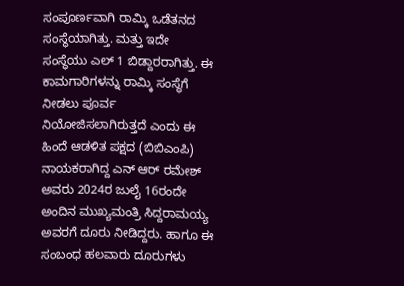ಸಂಪೂರ್ಣವಾಗಿ ರಾಮ್ಕಿ ಒಡೆತನದ ಸಂಸ್ಥೆಯಾಗಿತ್ತು. ಮತ್ತು ಇದೇ ಸಂಸ್ಥೆಯು ಎಲ್ 1 ಬಿಡ್ದಾರರಾಗಿತ್ತು. ಈ ಕಾಮಗಾರಿಗಳನ್ನು ರಾಮ್ಕಿ ಸಂಸ್ಥೆಗೆ ನೀಡಲು ಪೂರ್ವ ನಿಯೋಜಿಸಲಾಗಿರುತ್ತದೆ ಎಂದು ಈ ಹಿಂದೆ ಆಡಳಿತ ಪಕ್ಷದ (ಬಿಬಿಎಂಪಿ) ನಾಯಕರಾಗಿದ್ದ ಎನ್ ಆರ್ ರಮೇಶ್ ಅವರು 2024ರ ಜುಲೈ 16ರಂದೇ ಅಂದಿನ ಮುಖ್ಯಮಂತ್ರಿ ಸಿದ್ದರಾಮಯ್ಯ ಅವರಗೆ ದೂರು ನೀಡಿದ್ದರು. ಹಾಗೂ ಈ ಸಂಬಂಧ ಹಲವಾರು ದೂರುಗಳು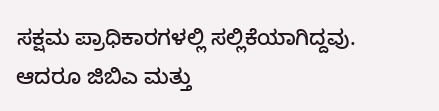ಸಕ್ಷಮ ಪ್ರಾಧಿಕಾರಗಳಲ್ಲಿ ಸಲ್ಲಿಕೆಯಾಗಿದ್ದವು. ಆದರೂ ಜಿಬಿಎ ಮತ್ತು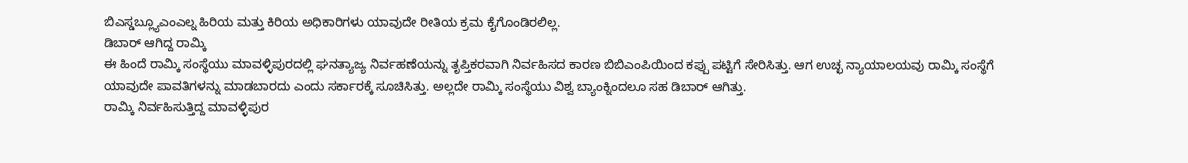ಬಿಎಸ್ಡಬ್ಲ್ಯೂಎಂಎಲ್ನ ಹಿರಿಯ ಮತ್ತು ಕಿರಿಯ ಅಧಿಕಾರಿಗಳು ಯಾವುದೇ ರೀತಿಯ ಕ್ರಮ ಕೈಗೊಂಡಿರಲಿಲ್ಲ.
ಡಿಬಾರ್ ಆಗಿದ್ದ ರಾಮ್ಕಿ
ಈ ಹಿಂದೆ ರಾಮ್ಕಿ ಸಂಸ್ಥೆಯು ಮಾವಳ್ಳಿಪುರದಲ್ಲಿ ಘನತ್ಯಾಜ್ಯ ನಿರ್ವಹಣೆಯನ್ನು ತೃಪ್ತಿಕರವಾಗಿ ನಿರ್ವಹಿಸದ ಕಾರಣ ಬಿಬಿಎಂಪಿಯಿಂದ ಕಪ್ಪು ಪಟ್ಟಿಗೆ ಸೇರಿಸಿತ್ತು. ಆಗ ಉಚ್ಛ ನ್ಯಾಯಾಲಯವು ರಾಮ್ಕಿ ಸಂಸ್ಥೆಗೆ ಯಾವುದೇ ಪಾವತಿಗಳನ್ನು ಮಾಡಬಾರದು ಎಂದು ಸರ್ಕಾರಕ್ಕೆ ಸೂಚಿಸಿತ್ತು. ಅಲ್ಲದೇ ರಾಮ್ಕಿ ಸಂಸ್ಥೆಯು ವಿಶ್ವ ಬ್ಯಾಂಕ್ನಿಂದಲೂ ಸಹ ಡಿಬಾರ್ ಆಗಿತ್ತು.
ರಾಮ್ಕಿ ನಿರ್ವಹಿಸುತ್ತಿದ್ದ ಮಾವಳ್ಳಿಪುರ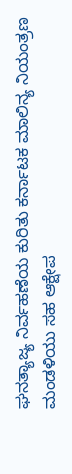ಘನತ್ಯಾಜ್ಯ ನಿರ್ವಹಣೆಯ ಕುರಿತು ಕರ್ನಾಟಕ ಮಾಲಿನ್ಯ ನಿಯಂತ್ರಣ ಮಂಡಳಿಯು ಸಹ ಆಕ್ಷೇಪ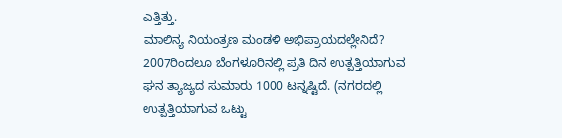ಎತ್ತಿತ್ತು.
ಮಾಲಿನ್ಯ ನಿಯಂತ್ರಣ ಮಂಡಳಿ ಅಭಿಪ್ರಾಯದಲ್ಲೇನಿದೆ?
2007ರಿಂದಲೂ ಬೆಂಗಳೂರಿನಲ್ಲಿ ಪ್ರತಿ ದಿನ ಉತ್ಪತ್ತಿಯಾಗುವ ಘನ ತ್ಯಾಜ್ಯದ ಸುಮಾರು 1000 ಟನ್ನಷ್ಟಿದೆ. (ನಗರದಲ್ಲಿ ಉತ್ಪತ್ತಿಯಾಗುವ ಒಟ್ಟು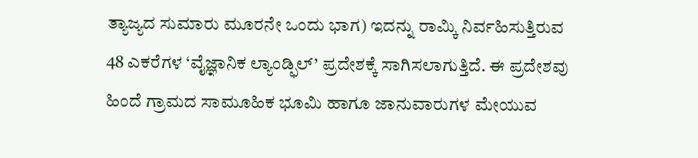ತ್ಯಾಜ್ಯದ ಸುಮಾರು ಮೂರನೇ ಒಂದು ಭಾಗ) ಇದನ್ನು ರಾಮ್ಕಿ ನಿರ್ವಹಿಸುತ್ತಿರುವ 48 ಎಕರೆಗಳ ‘ವೈಜ್ಞಾನಿಕ ಲ್ಯಾಂಡ್ಫಿಲ್’ ಪ್ರದೇಶಕ್ಕೆ ಸಾಗಿಸಲಾಗುತ್ತಿದೆ. ಈ ಪ್ರದೇಶವು ಹಿಂದೆ ಗ್ರಾಮದ ಸಾಮೂಹಿಕ ಭೂಮಿ ಹಾಗೂ ಜಾನುವಾರುಗಳ ಮೇಯುವ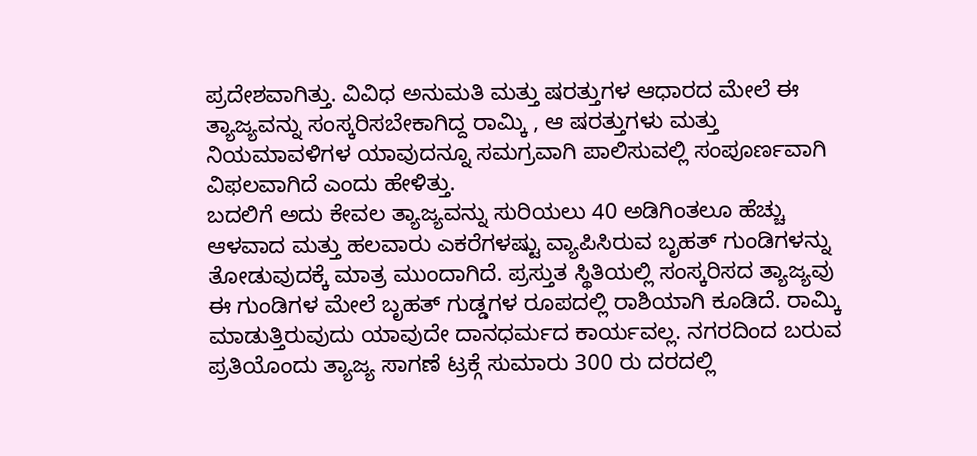ಪ್ರದೇಶವಾಗಿತ್ತು. ವಿವಿಧ ಅನುಮತಿ ಮತ್ತು ಷರತ್ತುಗಳ ಆಧಾರದ ಮೇಲೆ ಈ ತ್ಯಾಜ್ಯವನ್ನು ಸಂಸ್ಕರಿಸಬೇಕಾಗಿದ್ದ ರಾಮ್ಕಿ , ಆ ಷರತ್ತುಗಳು ಮತ್ತು ನಿಯಮಾವಳಿಗಳ ಯಾವುದನ್ನೂ ಸಮಗ್ರವಾಗಿ ಪಾಲಿಸುವಲ್ಲಿ ಸಂಪೂರ್ಣವಾಗಿ ವಿಫಲವಾಗಿದೆ ಎಂದು ಹೇಳಿತ್ತು.
ಬದಲಿಗೆ ಅದು ಕೇವಲ ತ್ಯಾಜ್ಯವನ್ನು ಸುರಿಯಲು 40 ಅಡಿಗಿಂತಲೂ ಹೆಚ್ಚು ಆಳವಾದ ಮತ್ತು ಹಲವಾರು ಎಕರೆಗಳಷ್ಟು ವ್ಯಾಪಿಸಿರುವ ಬೃಹತ್ ಗುಂಡಿಗಳನ್ನು ತೋಡುವುದಕ್ಕೆ ಮಾತ್ರ ಮುಂದಾಗಿದೆ. ಪ್ರಸ್ತುತ ಸ್ಥಿತಿಯಲ್ಲಿ ಸಂಸ್ಕರಿಸದ ತ್ಯಾಜ್ಯವು ಈ ಗುಂಡಿಗಳ ಮೇಲೆ ಬೃಹತ್ ಗುಡ್ಡಗಳ ರೂಪದಲ್ಲಿ ರಾಶಿಯಾಗಿ ಕೂಡಿದೆ. ರಾಮ್ಕಿ ಮಾಡುತ್ತಿರುವುದು ಯಾವುದೇ ದಾನಧರ್ಮದ ಕಾರ್ಯವಲ್ಲ. ನಗರದಿಂದ ಬರುವ ಪ್ರತಿಯೊಂದು ತ್ಯಾಜ್ಯ ಸಾಗಣೆ ಟ್ರಕ್ಗೆ ಸುಮಾರು 300 ರು ದರದಲ್ಲಿ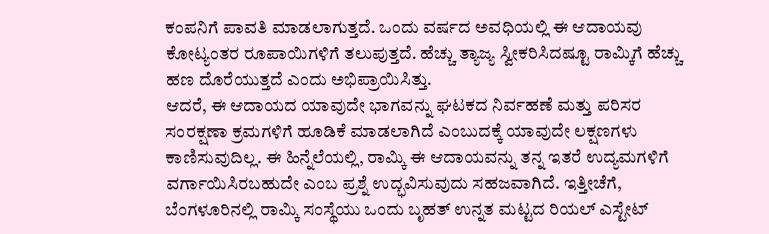ಕಂಪನಿಗೆ ಪಾವತಿ ಮಾಡಲಾಗುತ್ತದೆ. ಒಂದು ವರ್ಷದ ಅವಧಿಯಲ್ಲಿ ಈ ಆದಾಯವು ಕೋಟ್ಯಂತರ ರೂಪಾಯಿಗಳಿಗೆ ತಲುಪುತ್ತದೆ. ಹೆಚ್ಚು ತ್ಯಾಜ್ಯ ಸ್ವೀಕರಿಸಿದಷ್ಟೂ ರಾಮ್ಕಿಗೆ ಹೆಚ್ಚು ಹಣ ದೊರೆಯುತ್ತದೆ ಎಂದು ಅಭಿಪ್ರಾಯಿಸಿತ್ತು.
ಆದರೆ, ಈ ಆದಾಯದ ಯಾವುದೇ ಭಾಗವನ್ನು ಘಟಕದ ನಿರ್ವಹಣೆ ಮತ್ತು ಪರಿಸರ ಸಂರಕ್ಷಣಾ ಕ್ರಮಗಳಿಗೆ ಹೂಡಿಕೆ ಮಾಡಲಾಗಿದೆ ಎಂಬುದಕ್ಕೆ ಯಾವುದೇ ಲಕ್ಷಣಗಳು ಕಾಣಿಸುವುದಿಲ್ಲ. ಈ ಹಿನ್ನೆಲೆಯಲ್ಲಿ, ರಾಮ್ಕಿ ಈ ಆದಾಯವನ್ನು ತನ್ನ ಇತರೆ ಉದ್ಯಮಗಳಿಗೆ ವರ್ಗಾಯಿಸಿರಬಹುದೇ ಎಂಬ ಪ್ರಶ್ನೆ ಉದ್ಭವಿಸುವುದು ಸಹಜವಾಗಿದೆ. ಇತ್ತೀಚೆಗೆ, ಬೆಂಗಳೂರಿನಲ್ಲಿ ರಾಮ್ಕಿ ಸಂಸ್ಥೆಯು ಒಂದು ಬೃಹತ್ ಉನ್ನತ ಮಟ್ಟದ ರಿಯಲ್ ಎಸ್ಟೇಟ್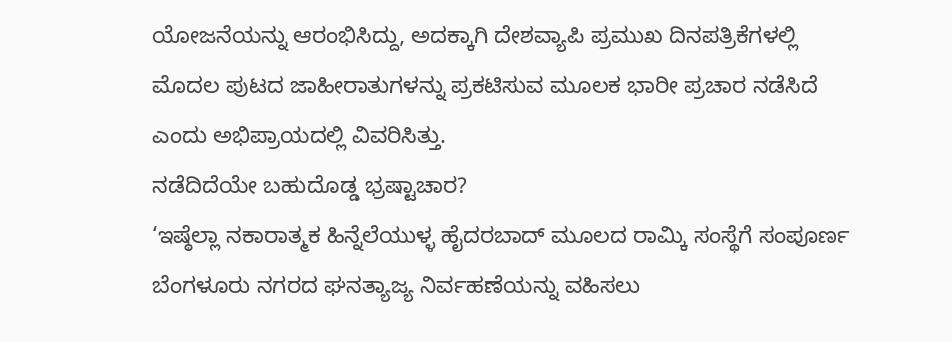ಯೋಜನೆಯನ್ನು ಆರಂಭಿಸಿದ್ದು, ಅದಕ್ಕಾಗಿ ದೇಶವ್ಯಾಪಿ ಪ್ರಮುಖ ದಿನಪತ್ರಿಕೆಗಳಲ್ಲಿ ಮೊದಲ ಪುಟದ ಜಾಹೀರಾತುಗಳನ್ನು ಪ್ರಕಟಿಸುವ ಮೂಲಕ ಭಾರೀ ಪ್ರಚಾರ ನಡೆಸಿದೆ ಎಂದು ಅಭಿಪ್ರಾಯದಲ್ಲಿ ವಿವರಿಸಿತ್ತು.
ನಡೆದಿದೆಯೇ ಬಹುದೊಡ್ಡ ಭ್ರಷ್ಟಾಚಾರ?
‘ಇಷ್ಠೆಲ್ಲಾ ನಕಾರಾತ್ಮಕ ಹಿನ್ನೆಲೆಯುಳ್ಳ ಹೈದರಬಾದ್ ಮೂಲದ ರಾಮ್ಕಿ ಸಂಸ್ಥೆಗೆ ಸಂಪೂರ್ಣ ಬೆಂಗಳೂರು ನಗರದ ಘನತ್ಯಾಜ್ಯ ನಿರ್ವಹಣೆಯನ್ನು ವಹಿಸಲು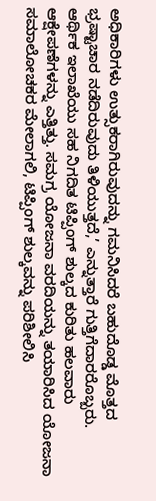ಅಧಿಕಾರಿಗಳು ಉತ್ಸುಕರಾಗಿರುವುದನ್ನು ಗಮನಿಸಿದರೆ ಬಹುದೊಡ್ಡ ಮೊತ್ತದ ಭ್ರಷ್ಟಾಚಾರ ನಡೆದಿರುವುದು ತಿಳಿಯುತ್ತದೆ,’ ಎನ್ನುತ್ತಾರೆ ಗುತ್ತಿಗೆದಾರರೊಬ್ಬರು.
ಆರ್ಥಿಕ ಇಲಾಖೆಯು ಸಹ ನಿಗದಿತ ಟಿಪ್ಪಿಂಗ್ ಶುಲ್ಕದ ಕುರಿತು ಹಲವಾರು ಆಕ್ಷೇಪಣೆಗಳನ್ನು ಎತ್ತಿತ್ತು. ಸಮಗ್ರ ಯೋಜನಾ ವರದಿಯನ್ನು ತಯಾರಿಸಿದ ಯೋಜನಾ ಸಮಾಲೋಚಕರ ಮೇಲಾಗಲಿ, ಟಿಪ್ಪಿಂಗ್ ಶುಲ್ಕವನ್ನು ಪರಿಶೀಲಿಸಿ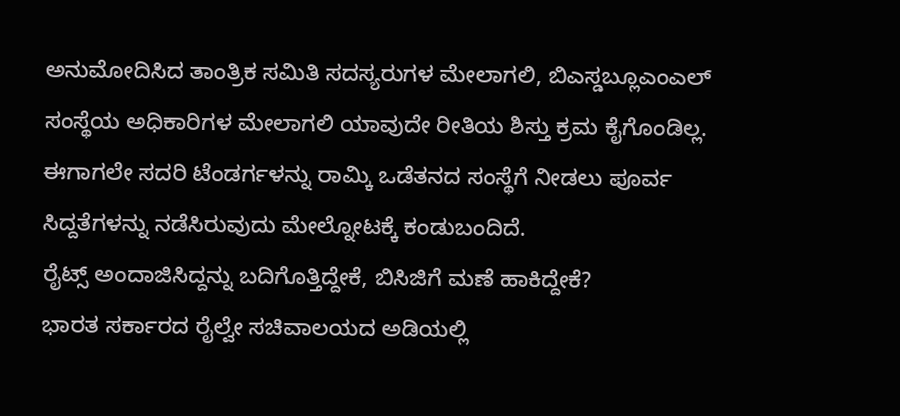ಅನುಮೋದಿಸಿದ ತಾಂತ್ರಿಕ ಸಮಿತಿ ಸದಸ್ಯರುಗಳ ಮೇಲಾಗಲಿ, ಬಿಎಸ್ಡಬ್ಲೂಎಂಎಲ್ ಸಂಸ್ಥೆಯ ಅಧಿಕಾರಿಗಳ ಮೇಲಾಗಲಿ ಯಾವುದೇ ರೀತಿಯ ಶಿಸ್ತು ಕ್ರಮ ಕೈಗೊಂಡಿಲ್ಲ. ಈಗಾಗಲೇ ಸದರಿ ಟೆಂಡರ್ಗಳನ್ನು ರಾಮ್ಕಿ ಒಡೆತನದ ಸಂಸ್ಥೆಗೆ ನೀಡಲು ಪೂರ್ವ ಸಿದ್ದತೆಗಳನ್ನು ನಡೆಸಿರುವುದು ಮೇಲ್ನೋಟಕ್ಕೆ ಕಂಡುಬಂದಿದೆ.
ರೈಟ್ಸ್ ಅಂದಾಜಿಸಿದ್ದನ್ನು ಬದಿಗೊತ್ತಿದ್ದೇಕೆ, ಬಿಸಿಜಿಗೆ ಮಣೆ ಹಾಕಿದ್ದೇಕೆ?
ಭಾರತ ಸರ್ಕಾರದ ರೈಲ್ವೇ ಸಚಿವಾಲಯದ ಅಡಿಯಲ್ಲಿ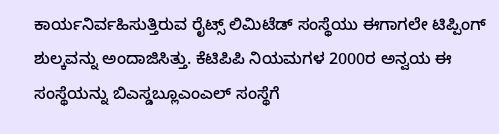ಕಾರ್ಯನಿರ್ವಹಿಸುತ್ತಿರುವ ರೈಟ್ಸ್ ಲಿಮಿಟೆಡ್ ಸಂಸ್ಥೆಯು ಈಗಾಗಲೇ ಟಿಪ್ಪಿಂಗ್ ಶುಲ್ಕವನ್ನು ಅಂದಾಜಿಸಿತ್ತು. ಕೆಟಿಪಿಪಿ ನಿಯಮಗಳ 2000ರ ಅನ್ವಯ ಈ ಸಂಸ್ಥೆಯನ್ನು ಬಿಎಸ್ಡಬ್ಲೂಎಂಎಲ್ ಸಂಸ್ಥೆಗೆ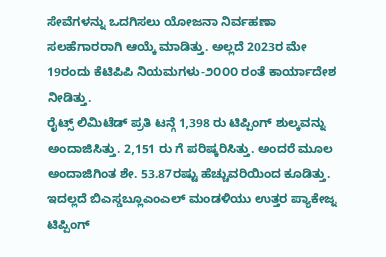ಸೇವೆಗಳನ್ನು ಒದಗಿಸಲು ಯೋಜನಾ ನಿರ್ವಹಣಾ ಸಲಹೆಗಾರರಾಗಿ ಆಯ್ಕೆ ಮಾಡಿತ್ತು. ಅಲ್ಲದೆ 2023ರ ಮೇ 19ರಂದು ಕೆಟಿಪಿಪಿ ನಿಯಮಗಳು-೨೦೦೦ ರಂತೆ ಕಾರ್ಯಾದೇಶ ನೀಡಿತ್ತು.
ರೈಟ್ಸ್ ಲಿಮಿಟೆಡ್ ಪ್ರತಿ ಟನ್ಗೆ 1,398 ರು ಟಿಪ್ಪಿಂಗ್ ಶುಲ್ಕವನ್ನು ಅಂದಾಜಿಸಿತ್ತು. 2,151 ರು ಗೆ ಪರಿಷ್ಕರಿಸಿತ್ತು. ಅಂದರೆ ಮೂಲ ಅಂದಾಜಿಗಿಂತ ಶೇ. 53.87ರಷ್ಟು ಹೆಚ್ಚುವರಿಯಿಂದ ಕೂಡಿತ್ತು. ಇದಲ್ಲದೆ ಬಿಎಸ್ಡಬ್ಲೂಎಂಎಲ್ ಮಂಡಳಿಯು ಉತ್ತರ ಪ್ಯಾಕೇಜ್ನ ಟಿಪ್ಪಿಂಗ್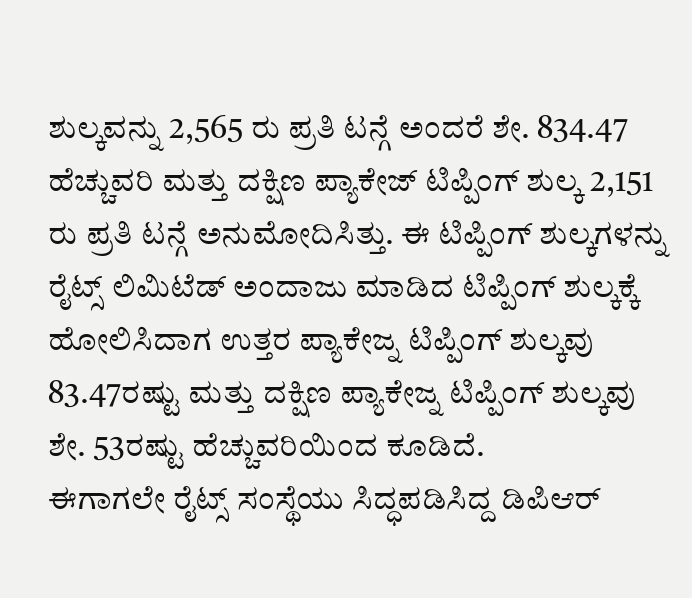ಶುಲ್ಕವನ್ನು 2,565 ರು ಪ್ರತಿ ಟನ್ಗೆ ಅಂದರೆ ಶೇ. 834.47 ಹೆಚ್ಚುವರಿ ಮತ್ತು ದಕ್ಷಿಣ ಪ್ಯಾಕೇಜ್ ಟಿಪ್ಪಿಂಗ್ ಶುಲ್ಕ 2,151 ರು ಪ್ರತಿ ಟನ್ಗೆ ಅನುಮೋದಿಸಿತ್ತು. ಈ ಟಿಪ್ಪಿಂಗ್ ಶುಲ್ಕಗಳನ್ನು ರೈಟ್ಸ್ ಲಿಮಿಟೆಡ್ ಅಂದಾಜು ಮಾಡಿದ ಟಿಪ್ಪಿಂಗ್ ಶುಲ್ಕಕ್ಕೆ ಹೋಲಿಸಿದಾಗ ಉತ್ತರ ಪ್ಯಾಕೇಜ್ನ ಟಿಪ್ಪಿಂಗ್ ಶುಲ್ಕವು 83.47ರಷ್ಟು ಮತ್ತು ದಕ್ಷಿಣ ಪ್ಯಾಕೇಜ್ನ ಟಿಪ್ಪಿಂಗ್ ಶುಲ್ಕವು ಶೇ. 53ರಷ್ಟು ಹೆಚ್ಚುವರಿಯಿಂದ ಕೂಡಿದೆ.
ಈಗಾಗಲೇ ರೈಟ್ಸ್ ಸಂಸ್ಥೆಯು ಸಿದ್ಧಪಡಿಸಿದ್ದ ಡಿಪಿಆರ್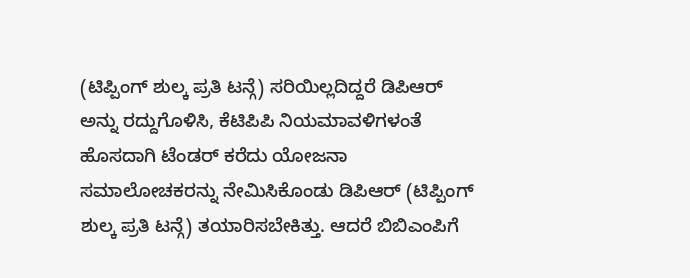(ಟಿಪ್ಪಿಂಗ್ ಶುಲ್ಕ ಪ್ರತಿ ಟನ್ಗೆ) ಸರಿಯಿಲ್ಲದಿದ್ದರೆ ಡಿಪಿಆರ್ ಅನ್ನು ರದ್ದುಗೊಳಿಸಿ, ಕೆಟಿಪಿಪಿ ನಿಯಮಾವಳಿಗಳಂತೆ ಹೊಸದಾಗಿ ಟೆಂಡರ್ ಕರೆದು ಯೋಜನಾ ಸಮಾಲೋಚಕರನ್ನು ನೇಮಿಸಿಕೊಂಡು ಡಿಪಿಆರ್ (ಟಿಪ್ಪಿಂಗ್ ಶುಲ್ಕ ಪ್ರತಿ ಟನ್ಗೆ) ತಯಾರಿಸಬೇಕಿತ್ತು. ಆದರೆ ಬಿಬಿಎಂಪಿಗೆ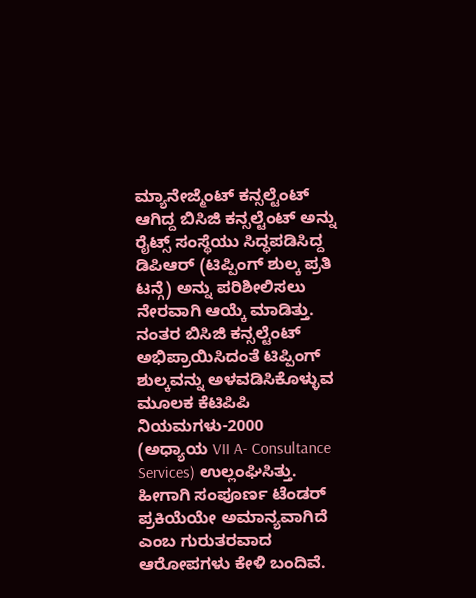ಮ್ಯಾನೇಜ್ಮೆಂಟ್ ಕನ್ಸಲ್ಟೆಂಟ್ ಆಗಿದ್ದ ಬಿಸಿಜಿ ಕನ್ಸಲ್ಟೆಂಟ್ ಅನ್ನು ರೈಟ್ಸ್ ಸಂಸ್ಥೆಯು ಸಿದ್ಧಪಡಿಸಿದ್ದ ಡಿಪಿಆರ್ (ಟಿಪ್ಪಿಂಗ್ ಶುಲ್ಕ ಪ್ರತಿ ಟನ್ಗೆ) ಅನ್ನು ಪರಿಶೀಲಿಸಲು ನೇರವಾಗಿ ಆಯ್ಕೆ ಮಾಡಿತ್ತು. ನಂತರ ಬಿಸಿಜಿ ಕನ್ಸಲ್ಟೆಂಟ್ ಅಭಿಪ್ರಾಯಿಸಿದಂತೆ ಟಿಪ್ಪಿಂಗ್ ಶುಲ್ಕವನ್ನು ಅಳವಡಿಸಿಕೊಳ್ಳುವ ಮೂಲಕ ಕೆಟಿಪಿಪಿ ನಿಯಮಗಳು-2000 (ಅಧ್ಯಾಯ VII A- Consultance Services) ಉಲ್ಲಂಘಿಸಿತ್ತು. ಹೀಗಾಗಿ ಸಂಪೂರ್ಣ ಟೆಂಡರ್ ಪ್ರಕಿಯೆಯೇ ಅಮಾನ್ಯವಾಗಿದೆ ಎಂಬ ಗುರುತರವಾದ ಆರೋಪಗಳು ಕೇಳಿ ಬಂದಿವೆ.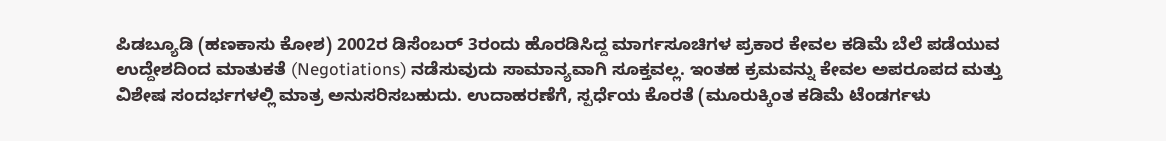ಪಿಡಬ್ಯೂಡಿ (ಹಣಕಾಸು ಕೋಶ) 2002ರ ಡಿಸೆಂಬರ್ 3ರಂದು ಹೊರಡಿಸಿದ್ದ ಮಾರ್ಗಸೂಚಿಗಳ ಪ್ರಕಾರ ಕೇವಲ ಕಡಿಮೆ ಬೆಲೆ ಪಡೆಯುವ ಉದ್ದೇಶದಿಂದ ಮಾತುಕತೆ (Negotiations) ನಡೆಸುವುದು ಸಾಮಾನ್ಯವಾಗಿ ಸೂಕ್ತವಲ್ಲ. ಇಂತಹ ಕ್ರಮವನ್ನು ಕೇವಲ ಅಪರೂಪದ ಮತ್ತು ವಿಶೇಷ ಸಂದರ್ಭಗಳಲ್ಲಿ ಮಾತ್ರ ಅನುಸರಿಸಬಹುದು. ಉದಾಹರಣೆಗೆ, ಸ್ಪರ್ಧೆಯ ಕೊರತೆ (ಮೂರುಕ್ಕಿಂತ ಕಡಿಮೆ ಟೆಂಡರ್ಗಳು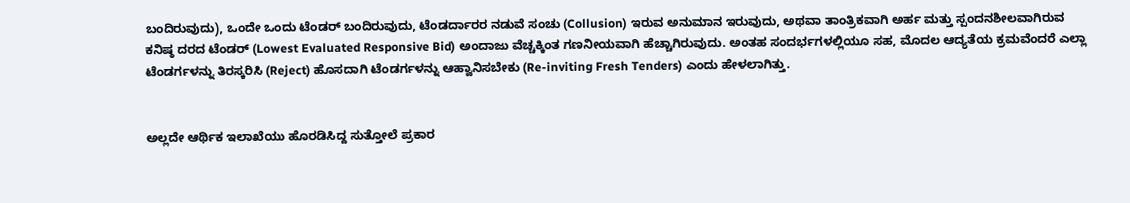ಬಂದಿರುವುದು), ಒಂದೇ ಒಂದು ಟೆಂಡರ್ ಬಂದಿರುವುದು, ಟೆಂಡರ್ದಾರರ ನಡುವೆ ಸಂಚು (Collusion) ಇರುವ ಅನುಮಾನ ಇರುವುದು, ಅಥವಾ ತಾಂತ್ರಿಕವಾಗಿ ಅರ್ಹ ಮತ್ತು ಸ್ಪಂದನಶೀಲವಾಗಿರುವ ಕನಿಷ್ಠ ದರದ ಟೆಂಡರ್ (Lowest Evaluated Responsive Bid) ಅಂದಾಜು ವೆಚ್ಚಕ್ಕಿಂತ ಗಣನೀಯವಾಗಿ ಹೆಚ್ಚಾಗಿರುವುದು. ಅಂತಹ ಸಂದರ್ಭಗಳಲ್ಲಿಯೂ ಸಹ, ಮೊದಲ ಆದ್ಯತೆಯ ಕ್ರಮವೆಂದರೆ ಎಲ್ಲಾ ಟೆಂಡರ್ಗಳನ್ನು ತಿರಸ್ಕರಿಸಿ (Reject) ಹೊಸದಾಗಿ ಟೆಂಡರ್ಗಳನ್ನು ಆಹ್ವಾನಿಸಬೇಕು (Re-inviting Fresh Tenders) ಎಂದು ಹೇಳಲಾಗಿತ್ತು.


ಅಲ್ಲದೇ ಆರ್ಥಿಕ ಇಲಾಖೆಯು ಹೊರಡಿಸಿದ್ದ ಸುತ್ತೋಲೆ ಪ್ರಕಾರ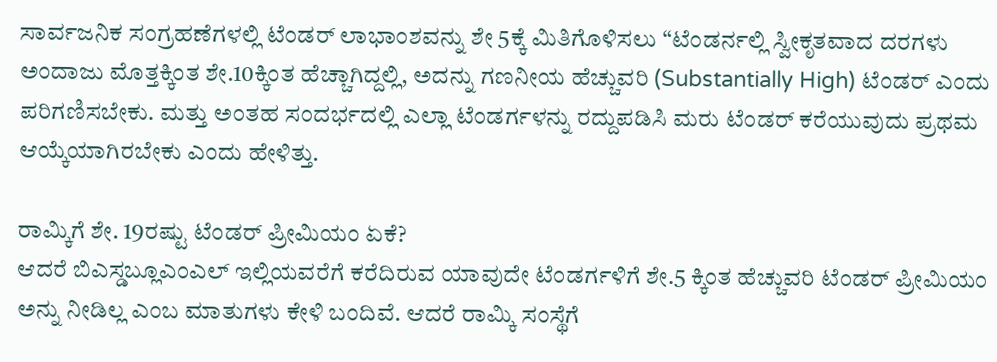ಸಾರ್ವಜನಿಕ ಸಂಗ್ರಹಣೆಗಳಲ್ಲಿ ಟೆಂಡರ್ ಲಾಭಾಂಶವನ್ನು ಶೇ 5ಕ್ಕೆ ಮಿತಿಗೊಳಿಸಲು “ಟೆಂಡರ್ನಲ್ಲಿ ಸ್ವೀಕೃತವಾದ ದರಗಳು ಅಂದಾಜು ಮೊತ್ತಕ್ಕಿಂತ ಶೇ.10ಕ್ಕಿಂತ ಹೆಚ್ಚಾಗಿದ್ದಲ್ಲಿ, ಅದನ್ನು ಗಣನೀಯ ಹೆಚ್ಚುವರಿ (Substantially High) ಟೆಂಡರ್ ಎಂದು ಪರಿಗಣಿಸಬೇಕು. ಮತ್ತು ಅಂತಹ ಸಂದರ್ಭದಲ್ಲಿ ಎಲ್ಲಾ ಟೆಂಡರ್ಗಳನ್ನು ರದ್ದುಪಡಿಸಿ ಮರು ಟೆಂಡರ್ ಕರೆಯುವುದು ಪ್ರಥಮ ಆಯ್ಕೆಯಾಗಿರಬೇಕು ಎಂದು ಹೇಳಿತ್ತು.

ರಾಮ್ಕಿಗೆ ಶೇ. 19ರಷ್ಟು ಟೆಂಡರ್ ಪ್ರೀಮಿಯಂ ಏಕೆ?
ಆದರೆ ಬಿಎಸ್ಡಬ್ಲೂಎಂಎಲ್ ಇಲ್ಲಿಯವರೆಗೆ ಕರೆದಿರುವ ಯಾವುದೇ ಟೆಂಡರ್ಗಳಿಗೆ ಶೇ.5 ಕ್ಕಿಂತ ಹೆಚ್ಚುವರಿ ಟೆಂಡರ್ ಪ್ರೀಮಿಯಂ ಅನ್ನು ನೀಡಿಲ್ಲ ಎಂಬ ಮಾತುಗಳು ಕೇಳಿ ಬಂದಿವೆ. ಆದರೆ ರಾಮ್ಕಿ ಸಂಸ್ಥೆಗೆ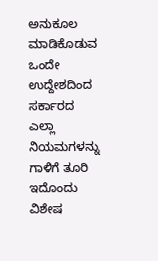ಅನುಕೂಲ ಮಾಡಿಕೊಡುವ ಒಂದೇ ಉದ್ದೇಶದಿಂದ ಸರ್ಕಾರದ ಎಲ್ಲಾ ನಿಯಮಗಳನ್ನು ಗಾಳಿಗೆ ತೂರಿ ಇದೊಂದು ವಿಶೇಷ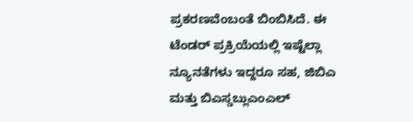ಪ್ರಕರಣವೆಂಬಂತೆ ಬಿಂಬಿಸಿದೆ. ಈ ಟೆಂಡರ್ ಪ್ರಕ್ರಿಯೆಯಲ್ಲಿ ಇಷ್ಟೆಲ್ಲಾ ನ್ಯೂನತೆಗಳು ಇದ್ದರೂ ಸಹ, ಜಿಬಿಎ ಮತ್ತು ಬಿಎಸ್ಡಬ್ಲುಎಂಎಲ್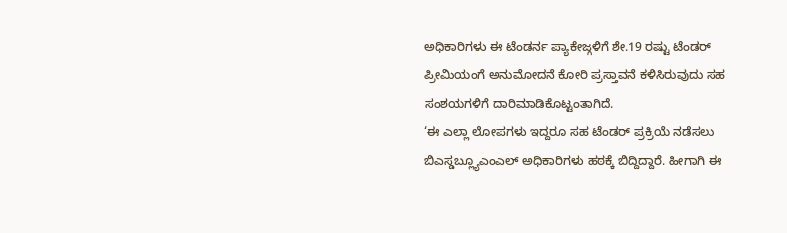ಅಧಿಕಾರಿಗಳು ಈ ಟೆಂಡರ್ನ ಪ್ಯಾಕೇಜ್ಗಳಿಗೆ ಶೇ.19 ರಷ್ಟು ಟೆಂಡರ್ ಪ್ರೀಮಿಯಂಗೆ ಅನುಮೋದನೆ ಕೋರಿ ಪ್ರಸ್ತಾವನೆ ಕಳಿಸಿರುವುದು ಸಹ ಸಂಶಯಗಳಿಗೆ ದಾರಿಮಾಡಿಕೊಟ್ಟಂತಾಗಿದೆ.
‘ಈ ಎಲ್ಲಾ ಲೋಪಗಳು ಇದ್ದರೂ ಸಹ ಟೆಂಡರ್ ಪ್ರಕ್ರಿಯೆ ನಡೆಸಲು ಬಿಎಸ್ಡಬ್ಲ್ಯೂಎಂಎಲ್ ಅಧಿಕಾರಿಗಳು ಹಠಕ್ಕೆ ಬಿದ್ದಿದ್ದಾರೆ. ಹೀಗಾಗಿ ಈ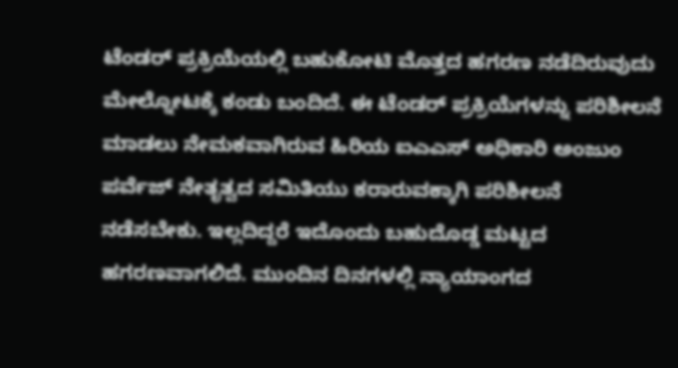ಟೆಂಡರ್ ಪ್ರಕ್ರಿಯೆಯಲ್ಲಿ ಬಹುಕೋಟಿ ಮೊತ್ತದ ಹಗರಣ ನಡೆದಿರುವುದು ಮೇಲ್ನೋಟಕ್ಕೆ ಕಂಡು ಬಂದಿದೆ. ಈ ಟೆಂಡರ್ ಪ್ರಕ್ರಿಯೆಗಳನ್ನು ಪರಿಶೀಲನೆ ಮಾಡಲು ನೇಮಕವಾಗಿರುವ ಹಿರಿಯ ಐಎಎಸ್ ಅಧಿಕಾರಿ ಅಂಜುಂ ಪರ್ವೆಜ್ ನೇತೃತ್ವದ ಸಮಿತಿಯು ಕರಾರುವಕ್ಕಾಗಿ ಪರಿಶೀಲನೆ ನಡೆಸಬೇಕು. ಇಲ್ಲದಿದ್ದರೆ ಇದೊಂದು ಬಹುದೊಡ್ಡ ಮಟ್ಟದ ಹಗರಣವಾಗಲಿದೆ. ಮುಂದಿನ ದಿನಗಳಲ್ಲಿ ನ್ಯಾಯಾಂಗದ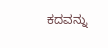ಕದವನ್ನು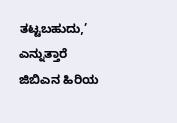ತಟ್ಟಬಹುದು,’ ಎನ್ನುತ್ತಾರೆ ಜಿಬಿಎನ ಹಿರಿಯ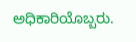ಅಧಿಕಾರಿಯೊಬ್ಬರು.